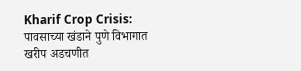Kharif Crop Crisis: पावसाच्या खंडाने पुणे विभागात खरीप अडचणीत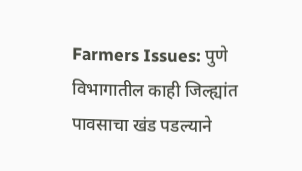Farmers Issues: पुणे विभागातील काही जिल्ह्यांत पावसाचा खंड पडल्याने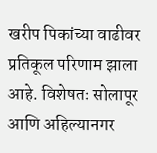खरीप पिकांच्या वाढीवर प्रतिकूल परिणाम झाला आहे. विशेषतः सोलापूर आणि अहिल्यानगर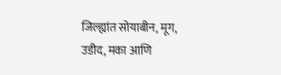जिल्ह्यांत सोयाबीन, मूग, उडीद, मका आणि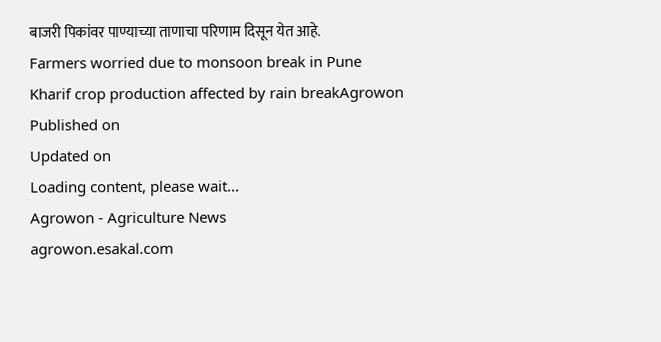बाजरी पिकांवर पाण्याच्या ताणाचा परिणाम दिसून येत आहे.
Farmers worried due to monsoon break in Pune
Kharif crop production affected by rain breakAgrowon
Published on
Updated on
Loading content, please wait...
Agrowon - Agriculture News
agrowon.esakal.com